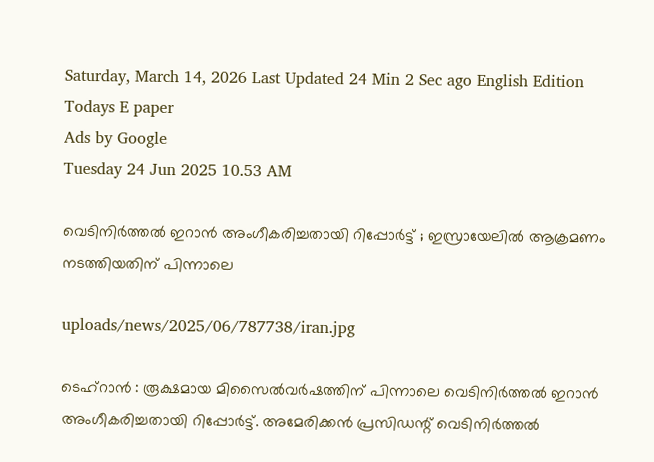Saturday, March 14, 2026 Last Updated 24 Min 2 Sec ago English Edition
Todays E paper
Ads by Google
Tuesday 24 Jun 2025 10.53 AM

വെടിനിര്‍ത്തല്‍ ഇറാന്‍ അംഗീകരിച്ചതായി റിപ്പോര്‍ട്ട് ; ഇസ്രായേലില്‍ ആക്രമണം നടത്തിയതിന് പിന്നാലെ

uploads/news/2025/06/787738/iran.jpg

ടെഹ്‌റാന്‍ : രൂക്ഷമായ മിസൈല്‍വര്‍ഷത്തിന് പിന്നാലെ വെടിനിര്‍ത്തല്‍ ഇറാന്‍ അംഗീകരിച്ചതായി റിപ്പോര്‍ട്ട്. അമേരിക്കന്‍ പ്രസിഡന്റ് വെടിനിര്‍ത്തല്‍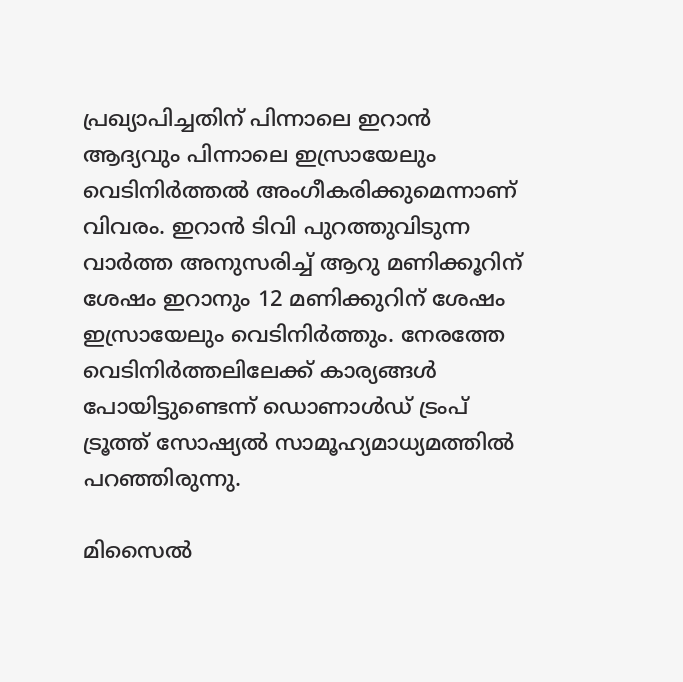പ്രഖ്യാപിച്ചതിന് പിന്നാലെ ഇറാന്‍ ആദ്യവും പിന്നാലെ ഇസ്രായേലും വെടിനിര്‍ത്തല്‍ അംഗീകരിക്കുമെന്നാണ് വിവരം. ഇറാന്‍ ടിവി പുറത്തുവിടുന്ന വാര്‍ത്ത അനുസരിച്ച് ആറു മണിക്കൂറിന് ശേഷം ഇറാനും 12 മണിക്കുറിന് ശേഷം ഇസ്രായേലും വെടിനിര്‍ത്തും. നേരത്തേ വെടിനിര്‍ത്തലിലേക്ക് കാര്യങ്ങള്‍ പോയിട്ടുണ്ടെന്ന് ഡൊണാള്‍ഡ് ട്രംപ് ട്രൂത്ത് സോഷ്യല്‍ സാമൂഹ്യമാധ്യമത്തില്‍ പറഞ്ഞിരുന്നു.

മിസൈല്‍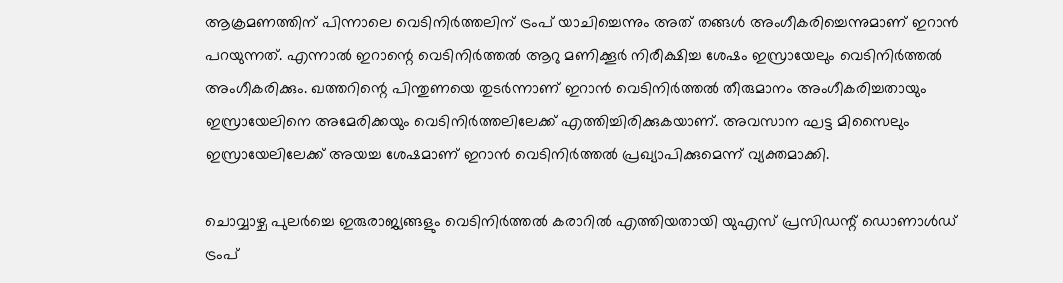ആക്രമണത്തിന് പിന്നാലെ വെടിനിര്‍ത്തലിന് ട്രംപ് യാചിച്ചെന്നും അത് തങ്ങള്‍ അംഗീകരിച്ചെന്നുമാണ് ഇറാന്‍ പറയുന്നത്. എന്നാല്‍ ഇറാന്റെ വെടിനിര്‍ത്തല്‍ ആറു മണിക്കൂര്‍ നിരീക്ഷിച്ച ശേഷം ഇസ്രായേലും വെടിനിര്‍ത്തല്‍ അംഗീകരിക്കും. ഖത്തറിന്റെ പിന്തുണയെ തുടര്‍ന്നാണ് ഇറാന്‍ വെടിനിര്‍ത്തല്‍ തീരുമാനം അംഗീകരിച്ചതായും ഇസ്രായേലിനെ അമേരിക്കയും വെടിനിര്‍ത്തലിലേക്ക് എത്തിച്ചിരിക്കുകയാണ്. അവസാന ഘട്ട മിസൈലും ഇസ്രായേലിലേക്ക് അയച്ച ശേഷമാണ് ഇറാന്‍ വെടിനിര്‍ത്തല്‍ പ്രഖ്യാപിക്കുമെന്ന് വ്യക്തമാക്കി.

ചൊവ്വാഴ്ച പുലര്‍ച്ചെ ഇരുരാജ്യങ്ങളും വെടിനിര്‍ത്തല്‍ കരാറില്‍ എത്തിയതായി യുഎസ് പ്രസിഡന്റ് ഡൊണാള്‍ഡ് ട്രംപ്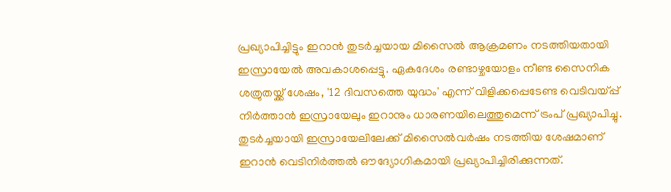പ്രഖ്യാപിച്ചിട്ടും ഇറാന്‍ തുടര്‍ച്ചയായ മിസൈല്‍ ആക്രമണം നടത്തിയതായി ഇസ്രായേല്‍ അവകാശപ്പെട്ടു. ഏകദേശം രണ്ടാഴ്ചയോളം നീണ്ട സൈനിക ശത്രുതയ്ക്ക് ശേഷം, '12 ദിവസത്തെ യുദ്ധം' എന്ന് വിളിക്കപ്പെടേണ്ട വെടിവയ്പ്പ് നിര്‍ത്താന്‍ ഇസ്രായേലും ഇറാനും ധാരണയിലെത്തുമെന്ന് ട്രംപ് പ്രഖ്യാപിച്ചു. തുടര്‍ച്ചയായി ഇസ്രായേലിലേക്ക് മിസൈല്‍വര്‍ഷം നടത്തിയ ശേഷമാണ് ഇറാന്‍ വെടിനിര്‍ത്തല്‍ ഔദ്യോഗികമായി പ്രഖ്യാപിച്ചിരിക്കുന്നത്.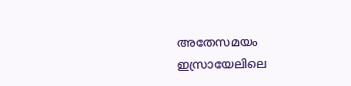അതേസമയം ഇസ്രായേലിലെ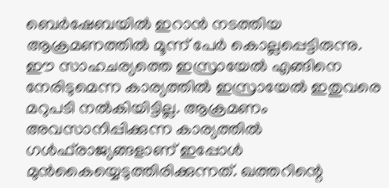ബെര്‍ഷേബയില്‍ ഇറാന്‍ നടത്തിയ ആക്രമണത്തില്‍ മൂന്ന് പേര്‍ കൊല്ലപ്പെട്ടിരുന്നു. ഈ സാഹചര്യത്തെ ഇസ്രായേല്‍ എങ്ങിനെ നേരിടുമെന്ന കാര്യത്തില്‍ ഇസ്രായേല്‍ ഇതുവരെ മറുപടി നല്‍കിയിട്ടില്ല. ആക്രമണം അവസാനിപ്പിക്കുന്ന കാര്യത്തില്‍ ഗള്‍ഫ്‌രാജ്യങ്ങളാണ് ഇപ്പോള്‍ മുന്‍കൈയ്യെടുത്തിരിക്കുന്നത്. ഖത്തറിന്റെ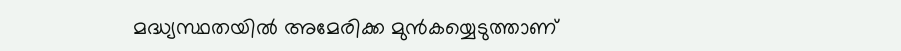മദ്ധ്യസ്ഥതയില്‍ അമേരിക്ക മുന്‍കയ്യെടുത്താണ്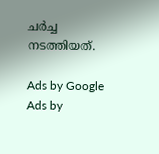ചര്‍ച്ച നടത്തിയത്.

Ads by Google
Ads by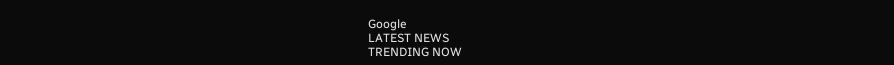Google
LATEST NEWS
TRENDING NOW